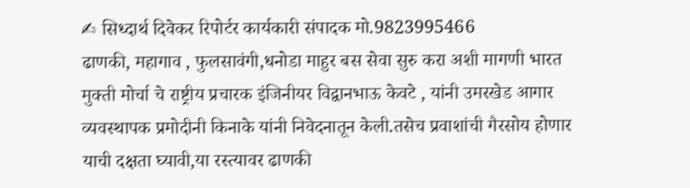✍ सिध्दार्थ दिवेकर रिपोर्टर कार्यकारी संपादक मो.9823995466
ढाणकी, महागाव , फुलसावंगी,धनोडा माहुर बस सेवा सुरु करा अशी मागणी भारत मुक्ती मोर्चा चे राष्ट्रीय प्रचारक इंजिनीयर विद्वानभाऊ केवटे , यांनी उमरखेड आगार व्यवस्थापक प्रमोदीनी किनाके यांनी निवेदनातून केली.तसेच प्रवाशांची गैरसोय होणार याची दक्षता घ्यावी,या रस्त्यावर ढाणकी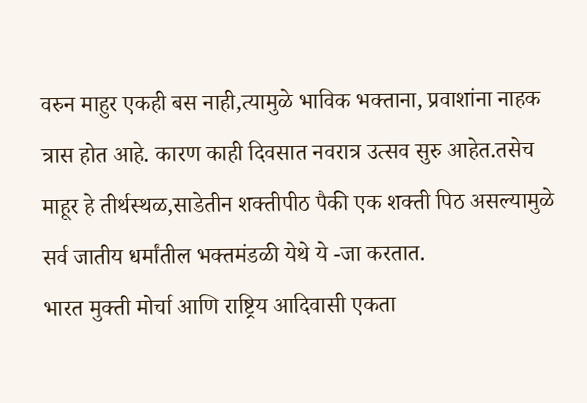वरुन माहुर एकही बस नाही,त्यामुळे भाविक भक्ताना, प्रवाशांना नाहक त्रास होत आहे. कारण काही दिवसात नवरात्र उत्सव सुरु आहेत.तसेच माहूर हे तीर्थस्थळ,साडेतीन शक्तीपीठ पैकी एक शक्ती पिठ असल्यामुळे सर्व जातीय धर्मांतील भक्तमंडळी येथे ये -जा करतात.
भारत मुक्ती मोर्चा आणि राष्ट्रिय आदिवासी एकता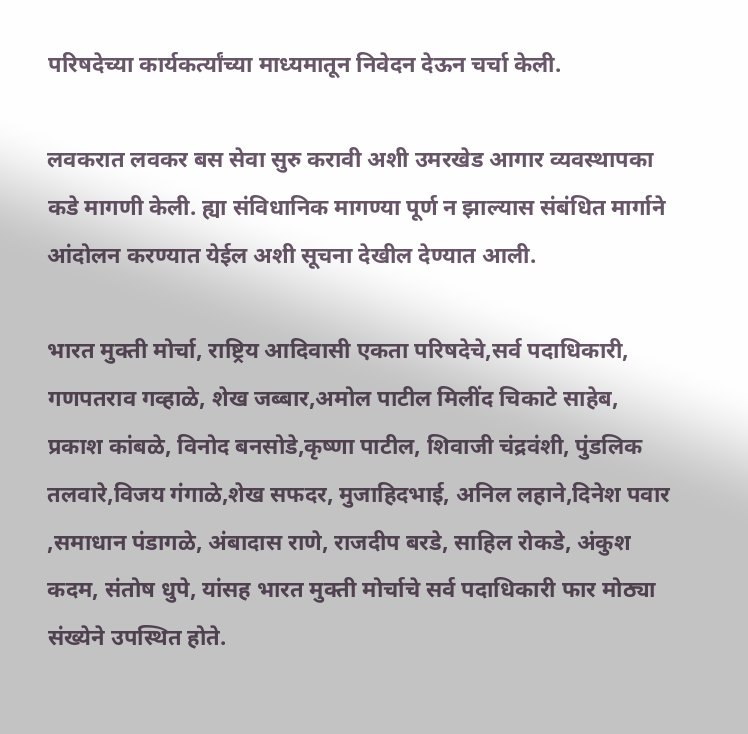परिषदेच्या कार्यकर्त्यांच्या माध्यमातून निवेदन देऊन चर्चा केली.

लवकरात लवकर बस सेवा सुरु करावी अशी उमरखेड आगार व्यवस्थापका कडे मागणी केली. ह्या संविधानिक मागण्या पूर्ण न झाल्यास संबंधित मार्गाने आंदोलन करण्यात येईल अशी सूचना देखील देण्यात आली.

भारत मुक्ती मोर्चा, राष्ट्रिय आदिवासी एकता परिषदेचे,सर्व पदाधिकारी, गणपतराव गव्हाळे, शेख जब्बार,अमोल पाटील मिलींद चिकाटे साहेब, प्रकाश कांबळे, विनोद बनसोडे,कृष्णा पाटील, शिवाजी चंद्रवंशी, पुंडलिक तलवारे,विजय गंगाळे,शेख सफदर, मुजाहिदभाई, अनिल लहाने,दिनेश पवार ,समाधान पंडागळे, अंबादास राणे, राजदीप बरडे, साहिल रोकडे, अंकुश कदम, संतोष धुपे, यांसह भारत मुक्ती मोर्चाचे सर्व पदाधिकारी फार मोठ्या संख्येने उपस्थित होते.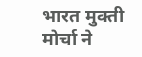भारत मुक्ती मोर्चा ने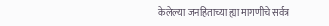केलेल्या जनहिताच्या ह्या मागणीचे सर्वत्र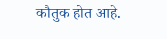कौतुक होत आहे.